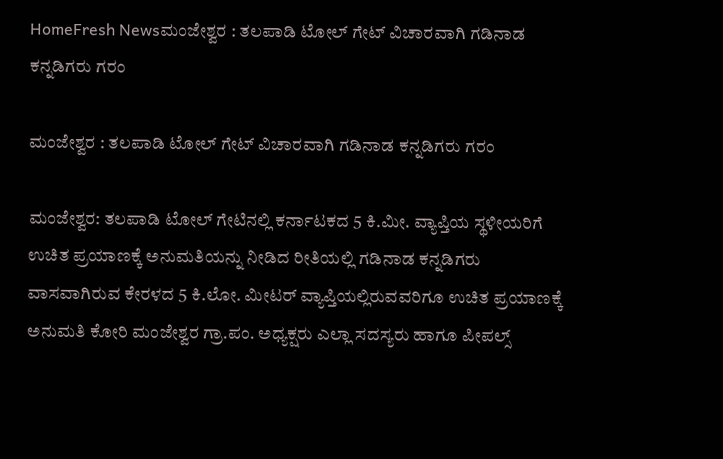HomeFresh Newsಮಂಜೇಶ್ವರ : ತಲಪಾಡಿ ಟೋಲ್ ಗೇಟ್ ವಿಚಾರವಾಗಿ ಗಡಿನಾಡ ಕನ್ನಡಿಗರು ಗರಂ

ಮಂಜೇಶ್ವರ : ತಲಪಾಡಿ ಟೋಲ್ ಗೇಟ್ ವಿಚಾರವಾಗಿ ಗಡಿನಾಡ ಕನ್ನಡಿಗರು ಗರಂ

ಮಂಜೇಶ್ವರ: ತಲಪಾಡಿ ಟೋಲ್ ಗೇಟಿನಲ್ಲಿ ಕರ್ನಾಟಕದ 5 ಕಿ.ಮೀ. ವ್ಯಾಪ್ತಿಯ ಸ್ಥಳೀಯರಿಗೆ ಉಚಿತ ಪ್ರಯಾಣಕ್ಕೆ ಅನುಮತಿಯನ್ನು ನೀಡಿದ ರೀತಿಯಲ್ಲಿ ಗಡಿನಾಡ ಕನ್ನಡಿಗರು ವಾಸವಾಗಿರುವ ಕೇರಳದ 5 ಕಿ.ಲೋ. ಮೀಟರ್ ವ್ಯಾಪ್ತಿಯಲ್ಲಿರುವವರಿಗೂ ಉಚಿತ ಪ್ರಯಾಣಕ್ಕೆ ಅನುಮತಿ ಕೋರಿ ಮಂಜೇಶ್ವರ ಗ್ರಾ.ಪಂ. ಅಧ್ಯಕ್ಷರು ಎಲ್ಲಾ ಸದಸ್ಯರು ಹಾಗೂ ಪೀಪಲ್ಸ್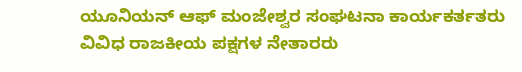ಯೂನಿಯನ್ ಆಫ್ ಮಂಜೇಶ್ವರ ಸಂಘಟನಾ ಕಾರ್ಯಕರ್ತತರು ವಿವಿಧ ರಾಜಕೀಯ ಪಕ್ಷಗಳ ನೇತಾರರು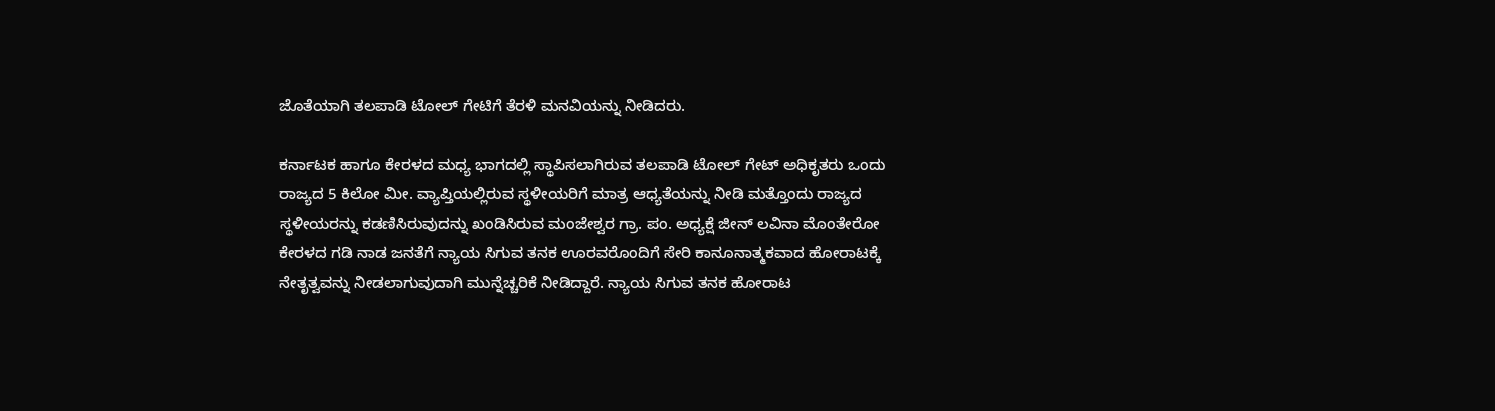ಜೊತೆಯಾಗಿ ತಲಪಾಡಿ ಟೋಲ್ ಗೇಟಿಗೆ ತೆರಳಿ ಮನವಿಯನ್ನು ನೀಡಿದರು.

ಕರ್ನಾಟಕ ಹಾಗೂ ಕೇರಳದ ಮಧ್ಯ ಭಾಗದಲ್ಲಿ ಸ್ಥಾಪಿಸಲಾಗಿರುವ ತಲಪಾಡಿ ಟೋಲ್ ಗೇಟ್ ಅಧಿಕೃತರು ಒಂದು ರಾಜ್ಯದ 5 ಕಿಲೋ ಮೀ. ವ್ಯಾಪ್ತಿಯಲ್ಲಿರುವ ಸ್ಥಳೀಯರಿಗೆ ಮಾತ್ರ ಆಧ್ಯತೆಯನ್ನು ನೀಡಿ ಮತ್ತೊಂದು ರಾಜ್ಯದ ಸ್ಥಳೀಯರನ್ನು ಕಡಣಿಸಿರುವುದನ್ನು ಖಂಡಿಸಿರುವ ಮಂಜೇಶ್ವರ ಗ್ರಾ. ಪಂ. ಅಧ್ಯಕ್ಷೆ ಜೀನ್ ಲವಿನಾ ಮೊಂತೇರೋ ಕೇರಳದ ಗಡಿ ನಾಡ ಜನತೆಗೆ ನ್ಯಾಯ ಸಿಗುವ ತನಕ ಊರವರೊಂದಿಗೆ ಸೇರಿ ಕಾನೂನಾತ್ಮಕವಾದ ಹೋರಾಟಕ್ಕೆ ನೇತೃತ್ವವನ್ನು ನೀಡಲಾಗುವುದಾಗಿ ಮುನ್ನೆಚ್ಚರಿಕೆ ನೀಡಿದ್ದಾರೆ. ನ್ಯಾಯ ಸಿಗುವ ತನಕ ಹೋರಾಟ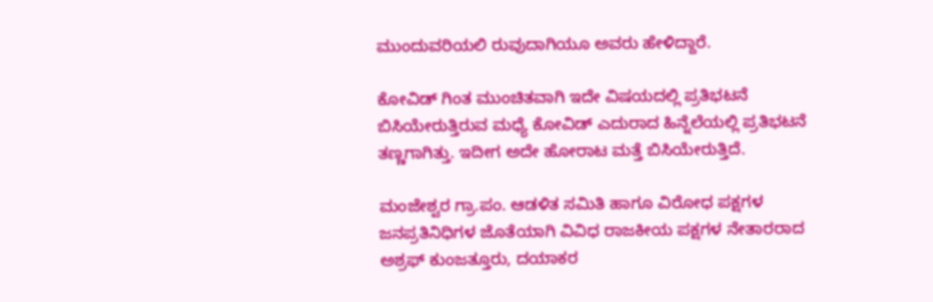ಮುಂದುವರಿಯಲಿ ರುವುದಾಗಿಯೂ ಅವರು ಹೇಳಿದ್ದಾರೆ.

ಕೋವಿಡ್ ಗಿಂತ ಮುಂಚಿತವಾಗಿ ಇದೇ ವಿಷಯದಲ್ಲಿ ಪ್ರತಿಭಟನೆ ಬಿಸಿಯೇರುತ್ತಿರುವ ಮಧ್ಯೆ ಕೋವಿಡ್ ಎದುರಾದ ಹಿನ್ನೆಲೆಯಲ್ಲಿ ಪ್ರತಿಭಟನೆ ತಣ್ಣಗಾಗಿತ್ತು. ಇದೀಗ ಅದೇ ಹೋರಾಟ ಮತ್ತೆ ಬಿಸಿಯೇರುತ್ತಿದೆ.

ಮಂಜೇಶ್ವರ ಗ್ರಾ.ಪಂ. ಆಡಳಿತ ಸಮಿತಿ ಹಾಗೂ ವಿರೋಧ ಪಕ್ಷಗಳ ಜನಪ್ರತಿನಿಧಿಗಳ ಜೊತೆಯಾಗಿ ವಿವಿಧ ರಾಜಕೀಯ ಪಕ್ಷಗಳ ನೇತಾರರಾದ ಅಶ್ರಫ್ ಕುಂಜತ್ತೂರು, ದಯಾಕರ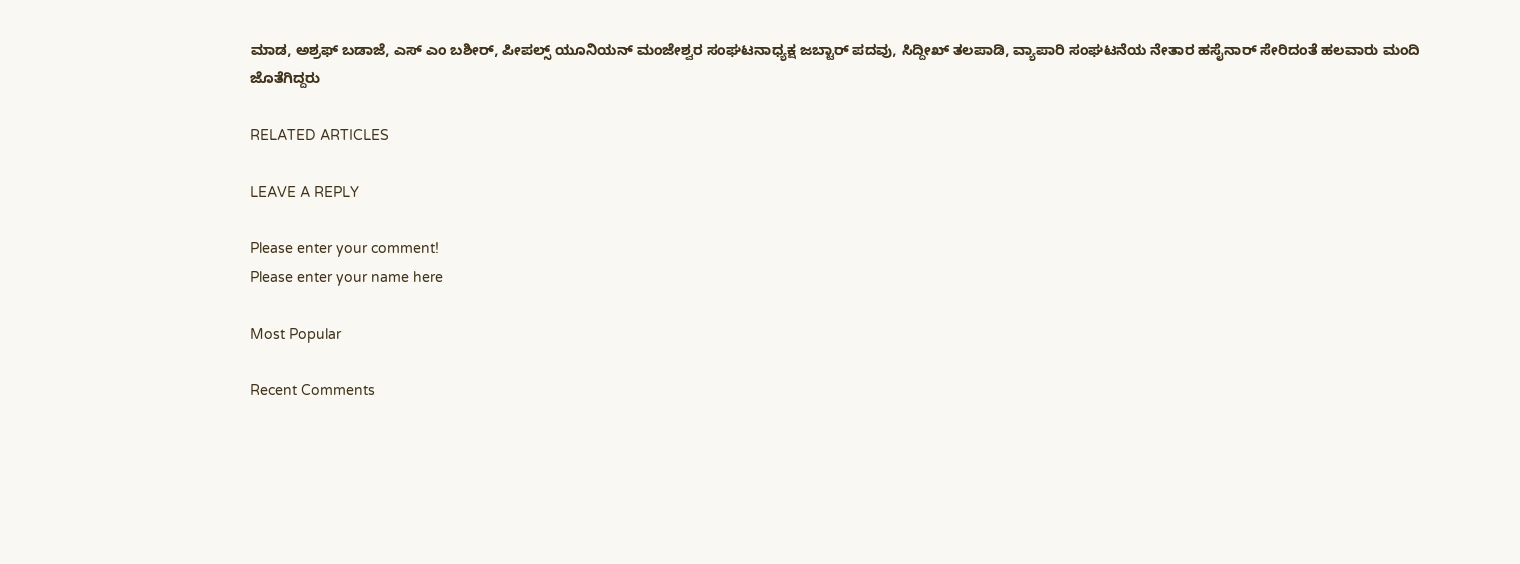ಮಾಡ, ಅಶ್ರಫ್ ಬಡಾಜೆ, ಎಸ್ ಎಂ ಬಶೀರ್, ಪೀಪಲ್ಸ್ ಯೂನಿಯನ್ ಮಂಜೇಶ್ವರ ಸಂಘಟನಾಧ್ಯಕ್ಷ ಜಬ್ಟಾರ್ ಪದವು, ಸಿದ್ದೀಖ್ ತಲಪಾಡಿ, ವ್ಯಾಪಾರಿ ಸಂಘಟನೆಯ ನೇತಾರ ಹಸೈನಾರ್ ಸೇರಿದಂತೆ ಹಲವಾರು ಮಂದಿ ಜೊತೆಗಿದ್ದರು

RELATED ARTICLES

LEAVE A REPLY

Please enter your comment!
Please enter your name here

Most Popular

Recent Comments